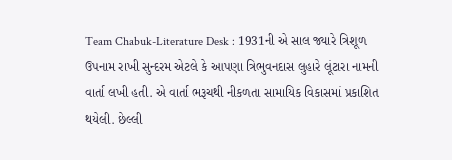Team Chabuk-Literature Desk : 1931ની એ સાલ જ્યારે ત્રિશૂળ ઉપનામ રાખી સુન્દરમ એટલે કે આપણા ત્રિભુવનદાસ લુહારે લૂંટારા નામની વાર્તા લખી હતી. એ વાર્તા ભરૂચથી નીકળતા સામાયિક વિકાસમાં પ્રકાશિત થયેલી. છેલ્લી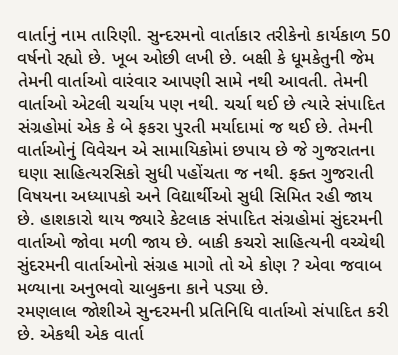વાર્તાનું નામ તારિણી. સુન્દરમનો વાર્તાકાર તરીકેનો કાર્યકાળ 50 વર્ષનો રહ્યો છે. ખૂબ ઓછી લખી છે. બક્ષી કે ધૂમકેતુની જેમ તેમની વાર્તાઓ વારંવાર આપણી સામે નથી આવતી. તેમની વાર્તાઓ એટલી ચર્ચાય પણ નથી. ચર્ચા થઈ છે ત્યારે સંપાદિત સંગ્રહોમાં એક કે બે ફકરા પુરતી મર્યાદામાં જ થઈ છે. તેમની વાર્તાઓનું વિવેચન એ સામાયિકોમાં છપાય છે જે ગુજરાતના ઘણા સાહિત્યરસિકો સુધી પહોંચતા જ નથી. ફક્ત ગુજરાતી વિષયના અધ્યાપકો અને વિદ્યાર્થીઓ સુધી સિમિત રહી જાય છે. હાશકારો થાય જ્યારે કેટલાક સંપાદિત સંગ્રહોમાં સુંદરમની વાર્તાઓ જોવા મળી જાય છે. બાકી કચરો સાહિત્યની વચ્ચેથી સુંદરમની વાર્તાઓનો સંગ્રહ માગો તો એ કોણ ? એવા જવાબ મળ્યાના અનુભવો ચાબુકના કાને પડ્યા છે.
રમણલાલ જોશીએ સુન્દરમની પ્રતિનિધિ વાર્તાઓ સંપાદિત કરી છે. એકથી એક વાર્તા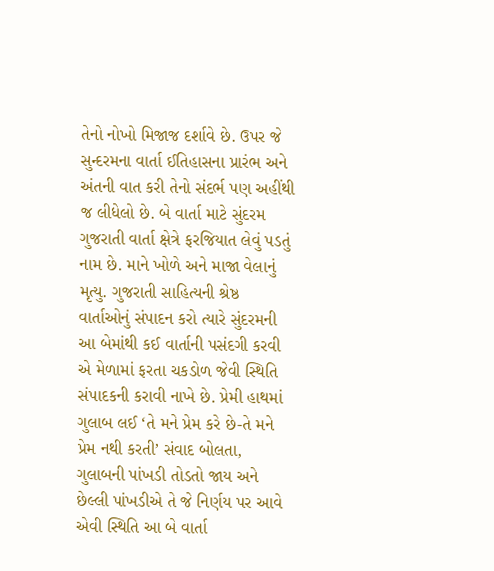તેનો નોખો મિજાજ દર્શાવે છે. ઉપર જે સુન્દરમના વાર્તા ઈતિહાસના પ્રારંભ અને અંતની વાત કરી તેનો સંદર્ભ પણ અહીંથી જ લીધેલો છે. બે વાર્તા માટે સુંદરમ ગુજરાતી વાર્તા ક્ષેત્રે ફરજિયાત લેવું પડતું નામ છે. માને ખોળે અને માજા વેલાનું મૃત્યુ. ગુજરાતી સાહિત્યની શ્રેષ્ઠ વાર્તાઓનું સંપાદન કરો ત્યારે સુંદરમની આ બેમાંથી કઈ વાર્તાની પસંદગી કરવી એ મેળામાં ફરતા ચકડોળ જેવી સ્થિતિ સંપાદકની કરાવી નાખે છે. પ્રેમી હાથમાં ગુલાબ લઈ ‘તે મને પ્રેમ કરે છે-તે મને પ્રેમ નથી કરતી’ સંવાદ બોલતા, ગુલાબની પાંખડી તોડતો જાય અને છેલ્લી પાંખડીએ તે જે નિર્ણય પર આવે એવી સ્થિતિ આ બે વાર્તા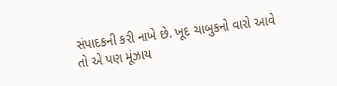સંપાદકની કરી નાખે છે. ખૂદ ચાબુકનો વારો આવે તો એ પણ મૂંઝાય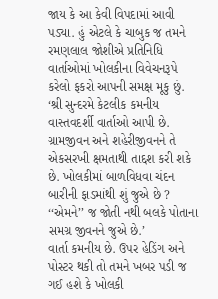જાય કે આ કેવી વિપદામાં આવી પડ્યા. હું એટલે કે ચાબુક જ તમને રમણલાલ જોશીએ પ્રતિનિધિ વાર્તાઓમાં ખોલકીના વિવેચનરૂપે કરેલો ફકરો આપની સમક્ષ મૂકુ છું.
‘શ્રી સુન્દરમે કેટલીક કમનીય વાસ્તવદર્શી વાર્તાઓ આપી છે. ગ્રામજીવન અને શહેરીજીવનને તે એકસરખી ક્ષમતાથી તાદ્દશ કરી શકે છે. ખોલકીમાં બાળવિધવા ચંદન બારીની ફાડમાંથી શું જુએ છે ? ‘‘એમને’’ જ જોતી નથી બલકે પોતાના સમગ્ર જીવનને જુએ છે.’
વાર્તા કમનીય છે. ઉપર હેડિંગ અને પોસ્ટર થકી તો તમને ખબર પડી જ ગઈ હશે કે ખોલકી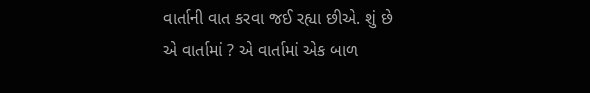વાર્તાની વાત કરવા જઈ રહ્યા છીએ. શું છે એ વાર્તામાં ? એ વાર્તામાં એક બાળ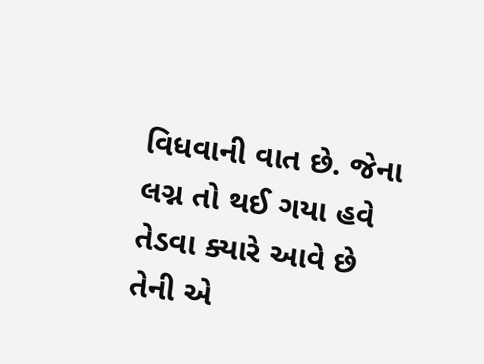વિધવાની વાત છે. જેના લગ્ન તો થઈ ગયા હવે તેડવા ક્યારે આવે છે તેની એ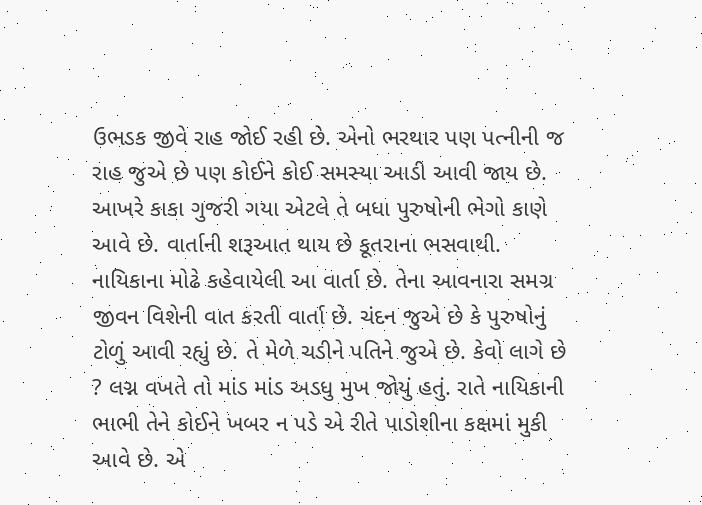ઉભડક જીવે રાહ જોઈ રહી છે. એનો ભરથાર પણ પત્નીની જ રાહ જુએ છે પણ કોઈને કોઈ સમસ્યા આડી આવી જાય છે. આખરે કાકા ગુજરી ગયા એટલે તે બધા પુરુષોની ભેગો કાણે આવે છે. વાર્તાની શરૂઆત થાય છે કૂતરાના ભસવાથી. નાયિકાના મોઢે કહેવાયેલી આ વાર્તા છે. તેના આવનારા સમગ્ર જીવન વિશેની વાત કરતી વાર્તા છે. ચંદન જુએ છે કે પુરુષોનું ટોળું આવી રહ્યું છે. તે મેળે ચડીને પતિને જુએ છે. કેવો લાગે છે ? લગ્ન વખતે તો માંડ માંડ અડધુ મુખ જોયું હતું. રાતે નાયિકાની ભાભી તેને કોઈને ખબર ન પડે એ રીતે પાડોશીના કક્ષમાં મુકી આવે છે. એ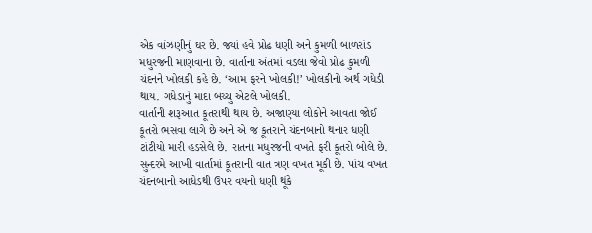એક વાંઝણીનું ઘર છે. જ્યાં હવે પ્રોઢ ધણી અને કુમળી બાળરાંડ મધુરજની માણવાના છે. વાર્તાના અંતમાં વડલા જેવો પ્રોઢ કુમળી ચંદનને ખોલકી કહે છે. ‘આમ ફરને ખોલકી!’ ખોલકીનો અર્થ ગધેડી થાય. ગધેડાનું માદા બચ્ચુ એટલે ખોલકી.
વાર્તાની શરૂઆત કૂતરાથી થાય છે. અજાણ્યા લોકોને આવતા જોઈ કૂતરો ભસવા લાગે છે અને એ જ કૂતરાને ચંદનબાનો થનાર ધણી ટાંટીયો મારી હડસેલે છે. રાતના મધુરજની વખતે ફરી કૂતરો બોલે છે. સુન્દરમે આખી વાર્તામાં કૂતરાની વાત ત્રણ વખત મૂકી છે. પાંચ વખત ચંદનબાનો આધેડથી ઉપર વયનો ધણી થૂંકે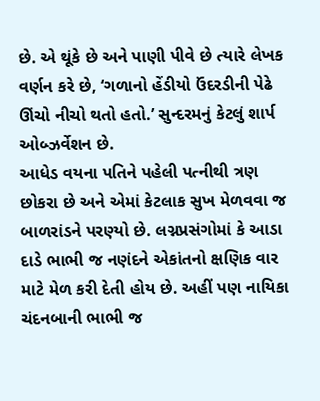છે. એ થૂંકે છે અને પાણી પીવે છે ત્યારે લેખક વર્ણન કરે છે, ‘ગળાનો હેંડીયો ઉંદરડીની પેઢે ઊંચો નીચો થતો હતો.’ સુન્દરમનું કેટલું શાર્પ ઓબ્ઝર્વેશન છે.
આધેડ વયના પતિને પહેલી પત્નીથી ત્રણ છોકરા છે અને એમાં કેટલાક સુખ મેળવવા જ બાળરાંડને પરણ્યો છે. લગ્નપ્રસંગોમાં કે આડા દાડે ભાભી જ નણંદને એકાંતનો ક્ષણિક વાર માટે મેળ કરી દેતી હોય છે. અહીં પણ નાયિકા ચંદનબાની ભાભી જ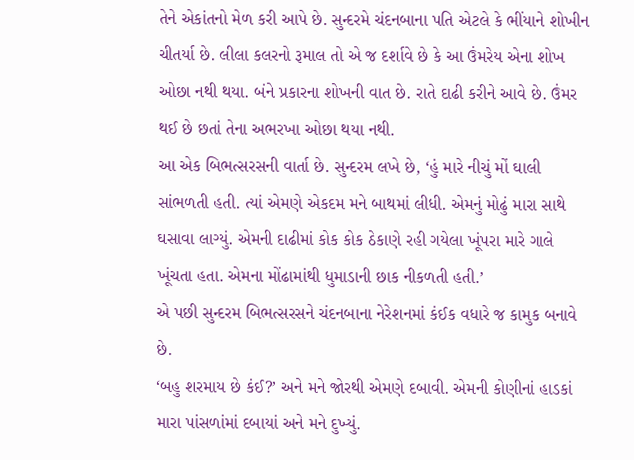તેને એકાંતનો મેળ કરી આપે છે. સુન્દરમે ચંદનબાના પતિ એટલે કે ભીંયાને શોખીન ચીતર્યા છે. લીલા કલરનો રૂમાલ તો એ જ દર્શાવે છે કે આ ઉંમરેય એના શોખ ઓછા નથી થયા. બંને પ્રકારના શોખની વાત છે. રાતે દાઢી કરીને આવે છે. ઉંમર થઈ છે છતાં તેના અભરખા ઓછા થયા નથી.
આ એક બિભત્સરસની વાર્તા છે. સુન્દરમ લખે છે, ‘હું મારે નીચું મોં ઘાલી સાંભળતી હતી. ત્યાં એમણે એકદમ મને બાથમાં લીધી. એમનું મોઢું મારા સાથે ઘસાવા લાગ્યું. એમની દાઢીમાં કોક કોક ઠેકાણે રહી ગયેલા ખૂંપરા મારે ગાલે ખૂંચતા હતા. એમના મોંઢામાંથી ધુમાડાની છાક નીકળતી હતી.’
એ પછી સુન્દરમ બિભત્સરસને ચંદનબાના નેરેશનમાં કંઈક વધારે જ કામુક બનાવે છે.
‘બહુ શરમાય છે કંઈ?’ અને મને જોરથી એમણે દબાવી. એમની કોણીનાં હાડકાં મારા પાંસળાંમાં દબાયાં અને મને દુખ્યું.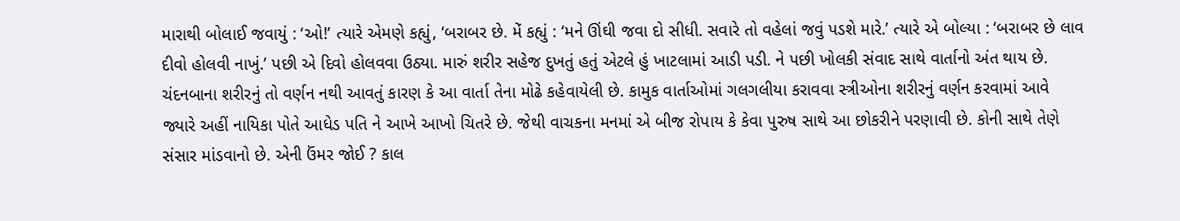મારાથી બોલાઈ જવાયું : ‘ઓ!’ ત્યારે એમણે કહ્યું, ‘બરાબર છે. મેં કહ્યું : ‘મને ઊંઘી જવા દો સીધી. સવારે તો વહેલાં જવું પડશે મારે.’ ત્યારે એ બોલ્યા : ‘બરાબર છે લાવ દીવો હોલવી નાખું.’ પછી એ દિવો હોલવવા ઉઠ્યા. મારું શરીર સહેજ દુખતું હતું એટલે હું ખાટલામાં આડી પડી. ને પછી ખોલકી સંવાદ સાથે વાર્તાનો અંત થાય છે.
ચંદનબાના શરીરનું તો વર્ણન નથી આવતું કારણ કે આ વાર્તા તેના મોઢે કહેવાયેલી છે. કામુક વાર્તાઓમાં ગલગલીયા કરાવવા સ્ત્રીઓના શરીરનું વર્ણન કરવામાં આવે જ્યારે અહીં નાયિકા પોતે આધેડ પતિ ને આખે આખો ચિતરે છે. જેથી વાચકના મનમાં એ બીજ રોપાય કે કેવા પુરુષ સાથે આ છોકરીને પરણાવી છે. કોની સાથે તેણે સંસાર માંડવાનો છે. એની ઉંમર જોઈ ? કાલ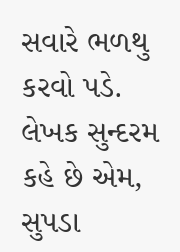સવારે ભળથુ કરવો પડે. લેખક સુન્દરમ કહે છે એમ, સુપડા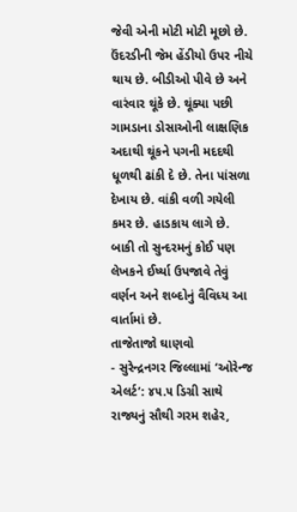જેવી એની મોટી મોટી મૂછો છે. ઉંદરડીની જેમ હેંડીયો ઉપર નીચે થાય છે. બીડીઓ પીવે છે અને વારંવાર થૂંકે છે. થૂંક્યા પછી ગામડાના ડોસાઓની લાક્ષણિક અદાથી થૂંકને પગની મદદથી ધૂળથી ઢાંકી દે છે. તેના પાંસળા દેખાય છે. વાંકી વળી ગયેલી કમર છે. હાડકાય લાગે છે. બાકી તો સુન્દરમનું કોઈ પણ લેખકને ઈર્ષ્યા ઉપજાવે તેવું વર્ણન અને શબ્દોનું વૈવિધ્ય આ વાર્તામાં છે.
તાજેતાજો ઘાણવો
- સુરેન્દ્રનગર જિલ્લામાં ‘ઓરેન્જ એલર્ટ’: ૪૫.૫ ડિગ્રી સાથે રાજ્યનું સૌથી ગરમ શહેર,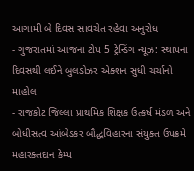આગામી બે દિવસ સાવચેત રહેવા અનુરોધ
- ગુજરાતમાં આજના ટોપ 5 ટ્રેન્ડિંગ ન્યૂઝ: સ્થાપના દિવસથી લઈને બુલડોઝર એક્શન સુધી ચર્ચાનો માહોલ
- રાજકોટ જિલ્લા પ્રાથમિક શિક્ષક ઉત્કર્ષ મંડળ અને બોધીસત્વ આંબેડકર બૌદ્ધવિહારના સંયુક્ત ઉપક્રમે મહારક્તદાન કેમ્પ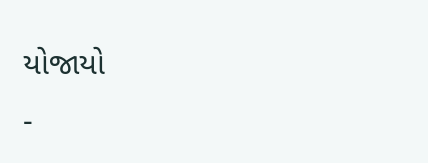યોજાયો
-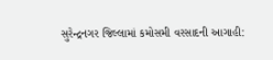સુરેન્દ્રનગર જિલ્લામાં કમોસમી વરસાદની આગાહી: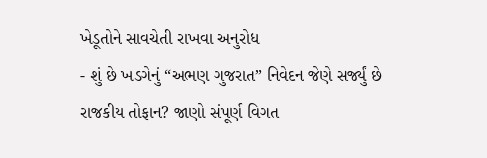ખેડૂતોને સાવચેતી રાખવા અનુરોધ
- શું છે ખડગેનું “અભણ ગુજરાત” નિવેદન જેણે સર્જ્યું છે રાજકીય તોફાન? જાણો સંપૂર્ણ વિગત